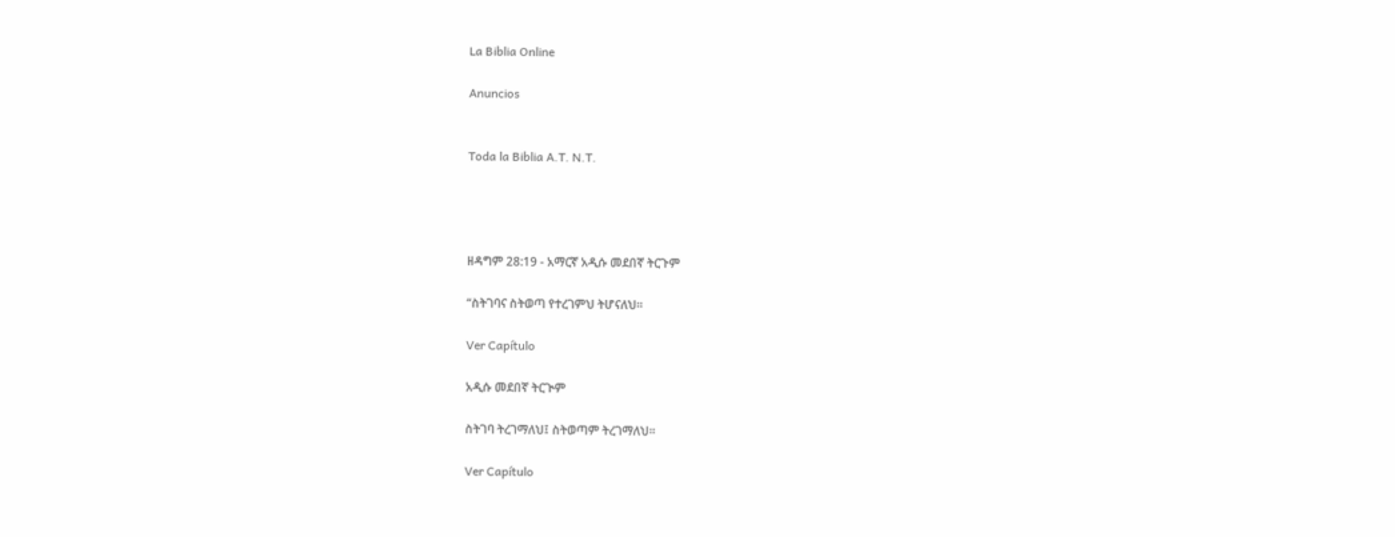La Biblia Online

Anuncios


Toda la Biblia A.T. N.T.




ዘዳግም 28:19 - አማርኛ አዲሱ መደበኛ ትርጉም

“ስትገባና ስትወጣ የተረገምህ ትሆናለህ።

Ver Capítulo

አዲሱ መደበኛ ትርጒም

ስትገባ ትረገማለህ፤ ስትወጣም ትረገማለህ።

Ver Capítulo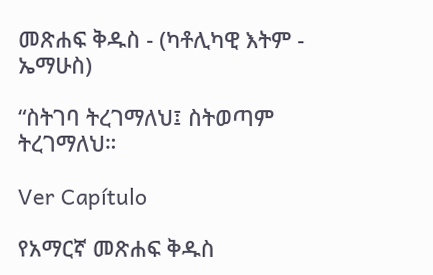መጽሐፍ ቅዱስ - (ካቶሊካዊ እትም - ኤማሁስ)

“ስትገባ ትረገማለህ፤ ስትወጣም ትረገማለህ።

Ver Capítulo

የአማርኛ መጽሐፍ ቅዱስ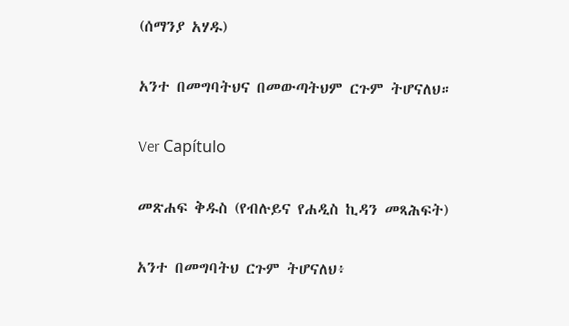(ሰማንያ አሃዱ)

አንተ በመግባትህና በመውጣትህም ርጉም ትሆናለህ።

Ver Capítulo

መጽሐፍ ቅዱስ (የብሉይና የሐዲስ ኪዳን መጻሕፍት)

አንተ በመግባትህ ርጉም ትሆናለህ፥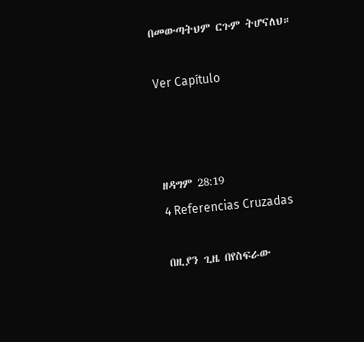በመውጣትህም ርጉም ትሆናለህ።

Ver Capítulo



ዘዳግም 28:19
4 Referencias Cruzadas

በዚያን ጊዜ በየስፍራው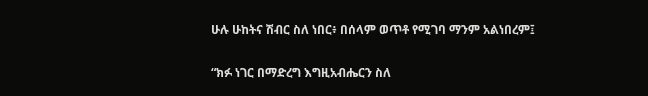ሁሉ ሁከትና ሽብር ስለ ነበር፥ በሰላም ወጥቶ የሚገባ ማንም አልነበረም፤


“ክፉ ነገር በማድረግ እግዚአብሔርን ስለ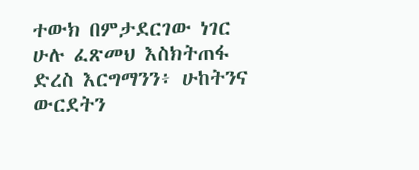ተውክ በምታደርገው ነገር ሁሉ ፈጽመህ እስክትጠፋ ድረስ እርግማንን፥ ሁከትንና ውርደትን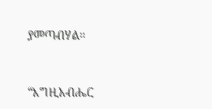ያመጣብሃል።


“እግዚአብሔር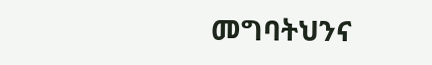መግባትህንና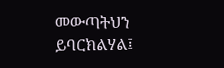መውጣትህን ይባርክልሃል፤